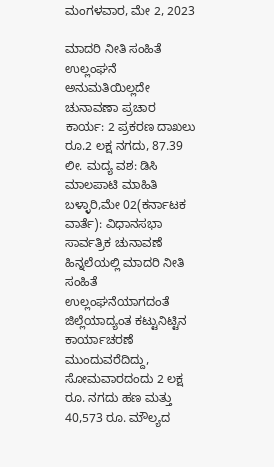ಮಂಗಳವಾರ, ಮೇ 2, 2023

ಮಾದರಿ ನೀತಿ ಸಂಹಿತೆ ಉಲ್ಲಂಘನೆ ಅನುಮತಿಯಿಲ್ಲದೇ ಚುನಾವಣಾ ಪ್ರಚಾರ ಕಾರ್ಯ: 2 ಪ್ರಕರಣ ದಾಖಲು ರೂ.2 ಲಕ್ಷ ನಗದು, 87.39 ಲೀ. ಮದ್ಯ ವಶ: ಡಿಸಿ ಮಾಲಪಾಟಿ ಮಾಹಿತಿ ಬಳ್ಳಾರಿ,ಮೇ 02(ಕರ್ನಾಟಕ ವಾರ್ತೆ): ವಿಧಾನಸಭಾ ಸಾರ್ವತ್ರಿಕ ಚುನಾವಣೆ ಹಿನ್ನಲೆಯಲ್ಲಿ ಮಾದರಿ ನೀತಿ ಸಂಹಿತೆ ಉಲ್ಲಂಘನೆಯಾಗದಂತೆ ಜಿಲ್ಲೆಯಾದ್ಯಂತ ಕಟ್ಟುನಿಟ್ಟಿನ ಕಾರ್ಯಾಚರಣೆ ಮುಂದುವರೆದಿದ್ದು, ಸೋಮವಾರದಂದು 2 ಲಕ್ಷ ರೂ. ನಗದು ಹಣ ಮತ್ತು 40,573 ರೂ. ಮೌಲ್ಯದ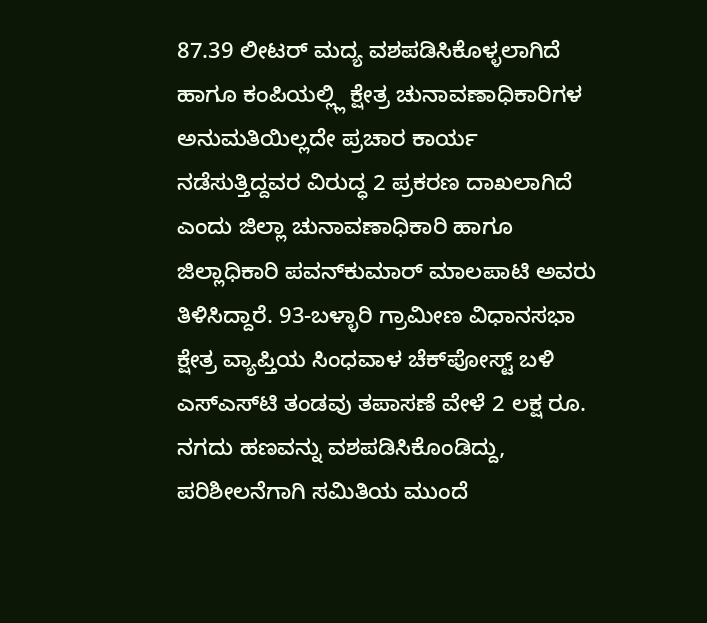87.39 ಲೀಟರ್ ಮದ್ಯ ವಶಪಡಿಸಿಕೊಳ್ಳಲಾಗಿದೆ ಹಾಗೂ ಕಂಪಿಯಲ್ಲ್ಲಿ ಕ್ಷೇತ್ರ ಚುನಾವಣಾಧಿಕಾರಿಗಳ ಅನುಮತಿಯಿಲ್ಲದೇ ಪ್ರಚಾರ ಕಾರ್ಯ ನಡೆಸುತ್ತಿದ್ದವರ ವಿರುದ್ಧ 2 ಪ್ರಕರಣ ದಾಖಲಾಗಿದೆ ಎಂದು ಜಿಲ್ಲಾ ಚುನಾವಣಾಧಿಕಾರಿ ಹಾಗೂ ಜಿಲ್ಲಾಧಿಕಾರಿ ಪವನ್‍ಕುಮಾರ್ ಮಾಲಪಾಟಿ ಅವರು ತಿಳಿಸಿದ್ದಾರೆ. 93-ಬಳ್ಳಾರಿ ಗ್ರಾಮೀಣ ವಿಧಾನಸಭಾ ಕ್ಷೇತ್ರ ವ್ಯಾಪ್ತಿಯ ಸಿಂಧವಾಳ ಚೆಕ್‍ಪೋಸ್ಟ್ ಬಳಿ ಎಸ್‍ಎಸ್‍ಟಿ ತಂಡವು ತಪಾಸಣೆ ವೇಳೆ 2 ಲಕ್ಷ ರೂ. ನಗದು ಹಣವನ್ನು ವಶಪಡಿಸಿಕೊಂಡಿದ್ದು, ಪರಿಶೀಲನೆಗಾಗಿ ಸಮಿತಿಯ ಮುಂದೆ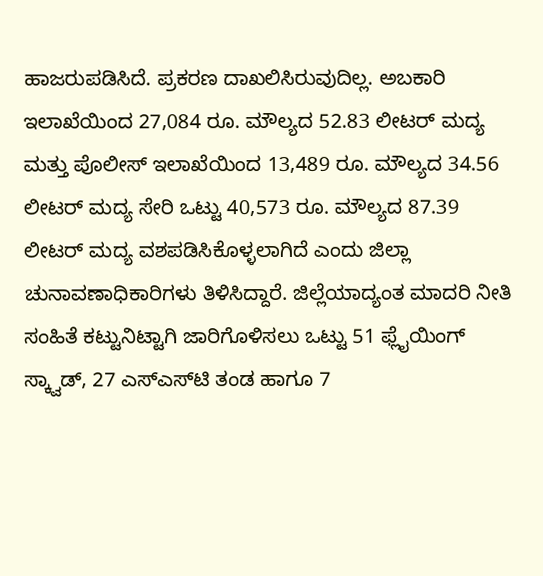ಹಾಜರುಪಡಿಸಿದೆ. ಪ್ರಕರಣ ದಾಖಲಿಸಿರುವುದಿಲ್ಲ. ಅಬಕಾರಿ ಇಲಾಖೆಯಿಂದ 27,084 ರೂ. ಮೌಲ್ಯದ 52.83 ಲೀಟರ್ ಮದ್ಯ ಮತ್ತು ಪೊಲೀಸ್ ಇಲಾಖೆಯಿಂದ 13,489 ರೂ. ಮೌಲ್ಯದ 34.56 ಲೀಟರ್ ಮದ್ಯ ಸೇರಿ ಒಟ್ಟು 40,573 ರೂ. ಮೌಲ್ಯದ 87.39 ಲೀಟರ್ ಮದ್ಯ ವಶಪಡಿಸಿಕೊಳ್ಳಲಾಗಿದೆ ಎಂದು ಜಿಲ್ಲಾ ಚುನಾವಣಾಧಿಕಾರಿಗಳು ತಿಳಿಸಿದ್ದಾರೆ. ಜಿಲ್ಲೆಯಾದ್ಯಂತ ಮಾದರಿ ನೀತಿ ಸಂಹಿತೆ ಕಟ್ಟುನಿಟ್ಟಾಗಿ ಜಾರಿಗೊಳಿಸಲು ಒಟ್ಟು 51 ಫ್ಲೈಯಿಂಗ್ ಸ್ಕ್ವಾಡ್, 27 ಎಸ್‍ಎಸ್‍ಟಿ ತಂಡ ಹಾಗೂ 7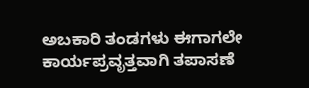ಅಬಕಾರಿ ತಂಡಗಳು ಈಗಾಗಲೇ ಕಾರ್ಯಪ್ರವೃತ್ತವಾಗಿ ತಪಾಸಣೆ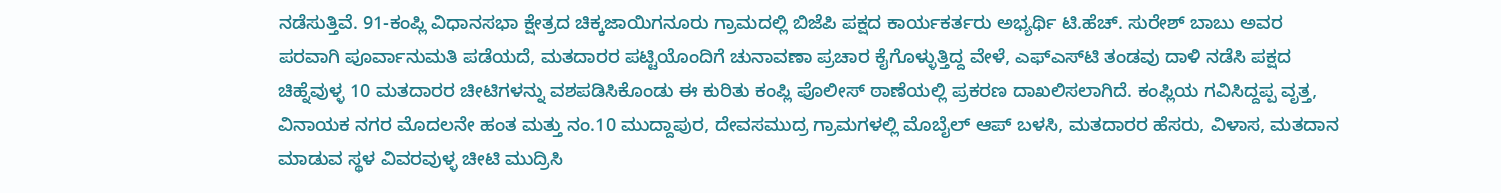ನಡೆಸುತ್ತಿವೆ. 91-ಕಂಪ್ಲಿ ವಿಧಾನಸಭಾ ಕ್ಷೇತ್ರದ ಚಿಕ್ಕಜಾಯಿಗನೂರು ಗ್ರಾಮದಲ್ಲಿ ಬಿಜೆಪಿ ಪಕ್ಷದ ಕಾರ್ಯಕರ್ತರು ಅಭ್ಯರ್ಥಿ ಟಿ.ಹೆಚ್. ಸುರೇಶ್ ಬಾಬು ಅವರ ಪರವಾಗಿ ಪೂರ್ವಾನುಮತಿ ಪಡೆಯದೆ, ಮತದಾರರ ಪಟ್ಟಿಯೊಂದಿಗೆ ಚುನಾವಣಾ ಪ್ರಚಾರ ಕೈಗೊಳ್ಳುತ್ತಿದ್ದ ವೇಳೆ, ಎಫ್‍ಎಸ್‍ಟಿ ತಂಡವು ದಾಳಿ ನಡೆಸಿ ಪಕ್ಷದ ಚಿಹ್ನೆವುಳ್ಳ 10 ಮತದಾರರ ಚೀಟಿಗಳನ್ನು ವಶಪಡಿಸಿಕೊಂಡು ಈ ಕುರಿತು ಕಂಪ್ಲಿ ಪೊಲೀಸ್ ಠಾಣೆಯಲ್ಲಿ ಪ್ರಕರಣ ದಾಖಲಿಸಲಾಗಿದೆ. ಕಂಪ್ಲಿಯ ಗವಿಸಿದ್ದಪ್ಪ ವೃತ್ತ, ವಿನಾಯಕ ನಗರ ಮೊದಲನೇ ಹಂತ ಮತ್ತು ನಂ.10 ಮುದ್ದಾಪುರ, ದೇವಸಮುದ್ರ ಗ್ರಾಮಗಳಲ್ಲಿ ಮೊಬೈಲ್ ಆಪ್ ಬಳಸಿ, ಮತದಾರರ ಹೆಸರು, ವಿಳಾಸ, ಮತದಾನ ಮಾಡುವ ಸ್ಥಳ ವಿವರವುಳ್ಳ ಚೀಟಿ ಮುದ್ರಿಸಿ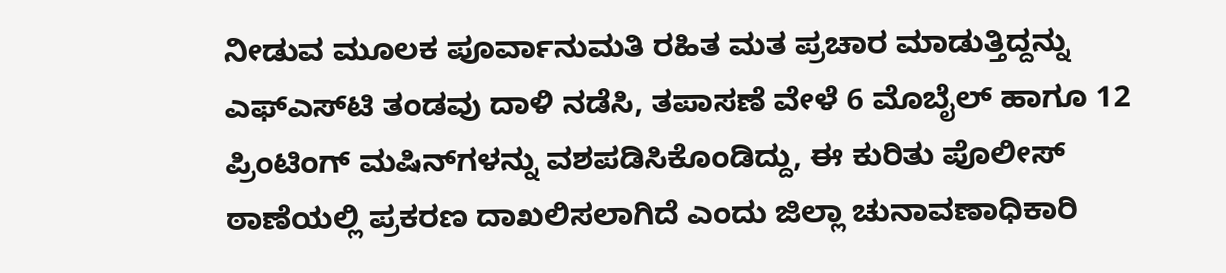ನೀಡುವ ಮೂಲಕ ಪೂರ್ವಾನುಮತಿ ರಹಿತ ಮತ ಪ್ರಚಾರ ಮಾಡುತ್ತಿದ್ದನ್ನು ಎಫ್‍ಎಸ್‍ಟಿ ತಂಡವು ದಾಳಿ ನಡೆಸಿ, ತಪಾಸಣೆ ವೇಳೆ 6 ಮೊಬೈಲ್ ಹಾಗೂ 12 ಪ್ರಿಂಟಿಂಗ್ ಮಷಿನ್‍ಗಳನ್ನು ವಶಪಡಿಸಿಕೊಂಡಿದ್ದು, ಈ ಕುರಿತು ಪೊಲೀಸ್ ಠಾಣೆಯಲ್ಲಿ ಪ್ರಕರಣ ದಾಖಲಿಸಲಾಗಿದೆ ಎಂದು ಜಿಲ್ಲಾ ಚುನಾವಣಾಧಿಕಾರಿ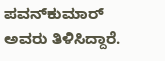ಪವನ್‍ಕುಮಾರ್ ಅವರು ತಿಳಿಸಿದ್ದಾರೆ.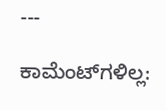---

ಕಾಮೆಂಟ್‌ಗಳಿಲ್ಲ: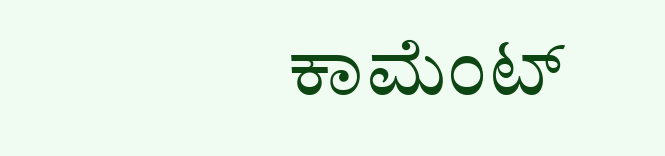ಕಾಮೆಂಟ್‌‌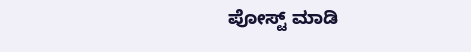ಪೋಸ್ಟ್‌ ಮಾಡಿ